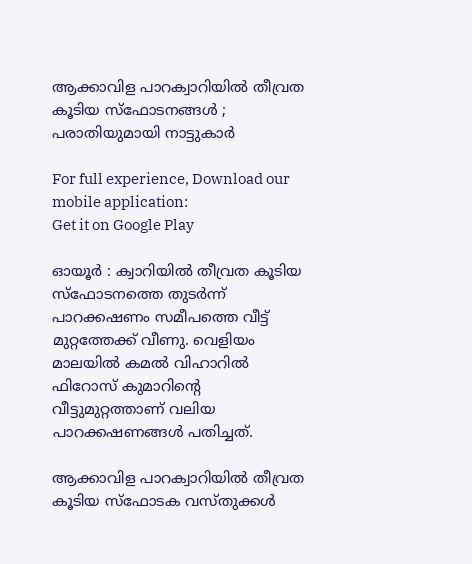ആക്കാവിള പാറക്വാറിയില്‍ തീവ്രത കൂടിയ സ്ഫോടനങ്ങള്‍ ; പരാതിയുമായി നാട്ടുകാര്‍

For full experience, Download our mobile application:
Get it on Google Play

ഓയൂര്‍ : ക്വാറിയില്‍ തീവ്രത കൂടിയ സ്ഫോടനത്തെ തുടര്‍ന്ന് പാറക്കഷണം സമീപത്തെ വീട്ട് മുറ്റത്തേക്ക് വീണു. വെളിയം മാലയില്‍ കമല്‍ വിഹാറില്‍ ഫിറോസ് കുമാറിന്റെ വീട്ടുമുറ്റത്താണ് വലിയ പാറക്കഷണങ്ങള്‍ പതിച്ചത്.

ആക്കാവിള പാറക്വാറിയില്‍ തീവ്രത കൂടിയ സ്ഫോടക വസ്തുക്കള്‍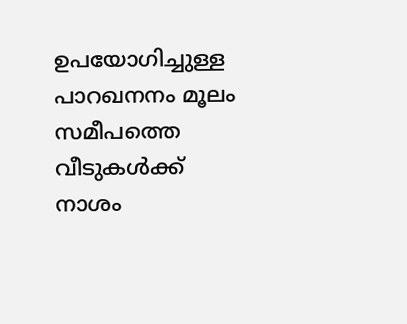ഉപയോഗിച്ചുള്ള പാറഖനനം മൂലം സമീപത്തെ വീടുകള്‍ക്ക് നാശം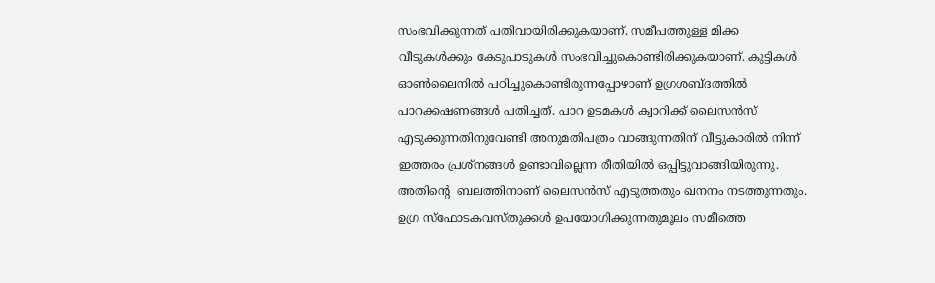സംഭവിക്കുന്നത് പതിവായിരിക്കുകയാണ്. സമീപത്തുള്ള മിക്ക വീടുകള്‍ക്കും കേടുപാടുകള്‍ സംഭവിച്ചുകൊണ്ടിരിക്കുകയാണ്. കുട്ടികള്‍ ഓണ്‍ലൈനില്‍ പഠിച്ചുകൊണ്ടിരുന്നപ്പോഴാണ് ഉഗ്രശബ്ദത്തില്‍ പാറക്കഷണങ്ങള്‍ പതിച്ചത്. പാറ ഉടമകള്‍ ക്വാറിക്ക് ലൈസന്‍സ് എടുക്കുന്നതിനുവേണ്ടി അനുമതിപത്രം വാങ്ങുന്നതിന് വീട്ടുകാരില്‍ നിന്ന് ഇത്തരം പ്രശ്നങ്ങള്‍ ഉണ്ടാവില്ലെന്ന രീതിയില്‍ ഒപ്പിട്ടുവാങ്ങിയിരുന്നു. അതിന്റെ  ബലത്തിനാണ് ലൈസന്‍സ് എടുത്തതും ഖനനം നടത്തുന്നതും. ഉഗ്ര സ്ഫോടകവസ്തുക്കള്‍ ഉപയോഗിക്കുന്നതുമൂലം സമീത്തെ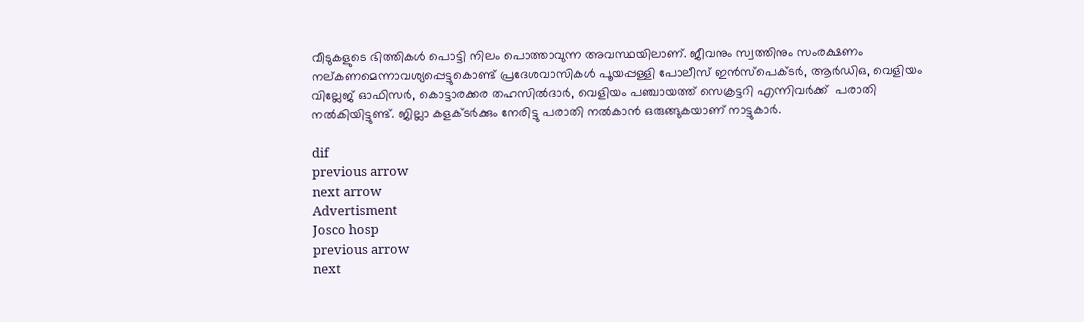വീടുകളുടെ ഭിത്തികള്‍ പൊട്ടി നിലം പൊത്താവുന്ന അവസ്ഥയിലാണ്. ജീവനും സ്വത്തിനും സംരക്ഷണം നല്കണമെന്നാവശ്യപ്പെട്ടുകൊണ്ട് പ്രദേശവാസികള്‍ പൂയപ്പള്ളി പോലീസ് ഇന്‍സ്പെക്ടര്‍, ആര്‍ഡിഒ, വെളിയം വില്ലേജ് ഓഫിസര്‍, കൊട്ടാരക്കര തഹസില്‍ദാര്‍, വെളിയം പഞ്ചായത്ത് സെക്രട്ടറി എന്നിവര്‍ക്ക്  പരാതി നല്‍കിയിട്ടുണ്ട്. ജില്ലാ കളക്ടര്‍ക്കും നേരിട്ടു പരാതി നല്‍കാന്‍ ഒരുങ്ങുകയാണ് നാട്ടുകാര്‍.

dif
previous arrow
next arrow
Advertisment
Josco hosp
previous arrow
next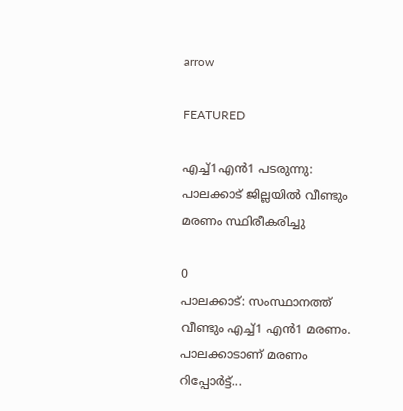arrow

FEATURED

എച്ച്1എൻ1 പടരുന്നു: പാലക്കാട് ജില്ലയിൽ വീണ്ടും മരണം സ്ഥിരീകരിച്ചു

0
പാലക്കാട്: സംസ്ഥാനത്ത് വീണ്ടും എച്ച്1 എന്‍1 മരണം. പാലക്കാടാണ് മരണം റിപ്പോര്‍ട്ട്...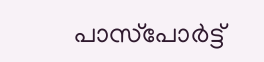പാസ്‌പോർട്ട്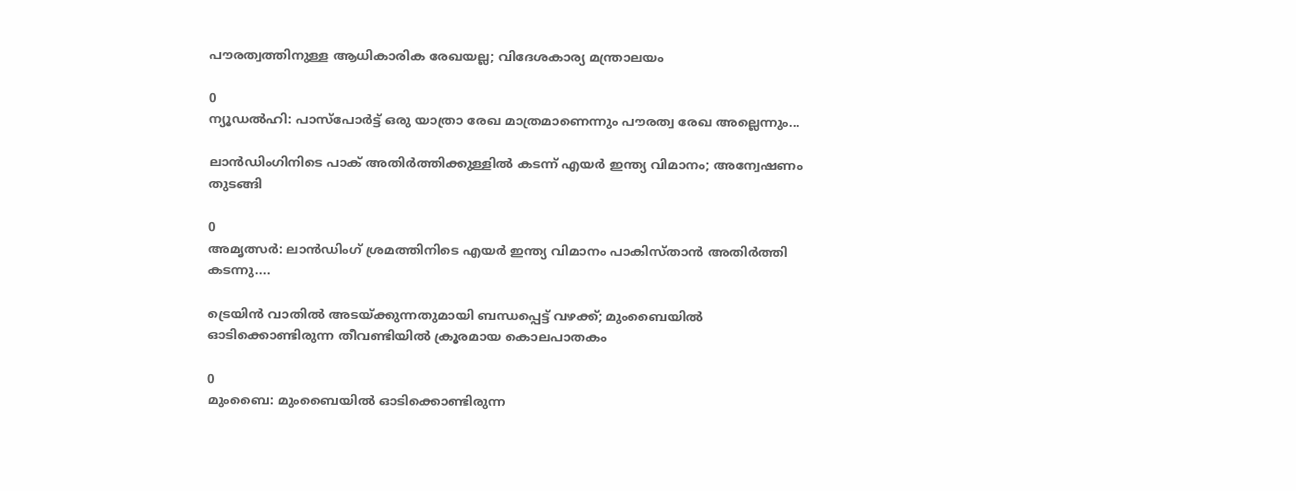പൗരത്വത്തിനുള്ള ആധികാരിക രേഖയല്ല; വിദേശകാര്യ മന്ത്രാലയം

0
ന്യൂഡല്‍ഹി: പാസ്‌പോർട്ട് ഒരു യാത്രാ രേഖ മാത്രമാണെന്നും പൗരത്വ രേഖ അല്ലെന്നും...

ലാൻഡിംഗിനിടെ പാക് അതിർത്തിക്കുള്ളിൽ കടന്ന് എയർ ഇന്ത്യ വിമാനം; അന്വേഷണം തുടങ്ങി

0
അമൃത്സർ: ലാൻഡിംഗ് ശ്രമത്തിനിടെ എയർ ഇന്ത്യ വിമാനം പാകിസ്താൻ അതിർത്തി കടന്നു....

ട്രെയിൻ വാതിൽ അടയ്ക്കുന്നതുമായി ബന്ധപ്പെട്ട് വഴക്ക്; മുംബൈയിൽ ഓടിക്കൊണ്ടിരുന്ന തീവണ്ടിയിൽ ക്രൂരമായ കൊലപാതകം

0
മുംബൈ: മുംബൈയില്‍ ഓടിക്കൊണ്ടിരുന്ന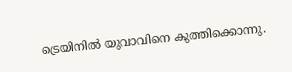ട്രെയിനില്‍ യുവാവിനെ കുത്തിക്കൊന്നു.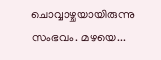ചൊവ്വാഴ്ചയായിരുന്നു സംഭവം. മഴയെ...